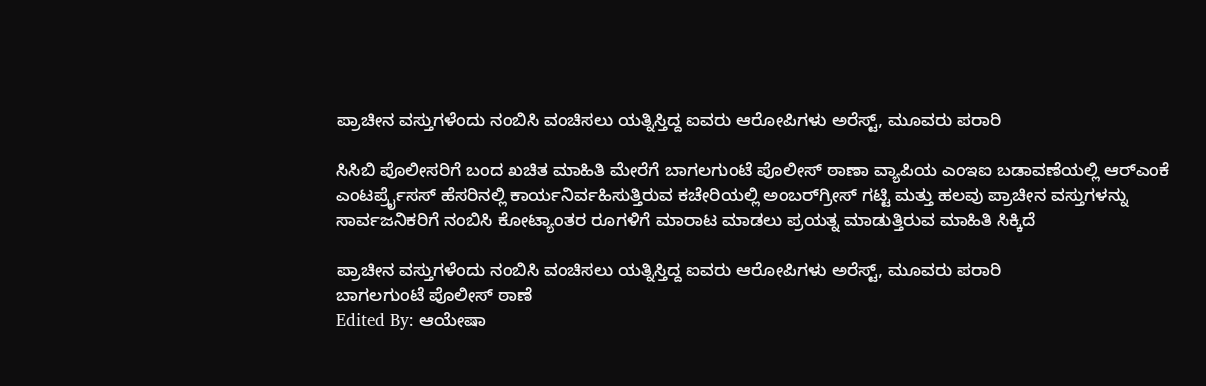ಪ್ರಾಚೀನ ವಸ್ತುಗಳೆಂದು ನಂಬಿಸಿ ವಂಚಿಸಲು ಯತ್ನಿಸ್ತಿದ್ದ ಐವರು ಆರೋಪಿಗಳು ಅರೆಸ್ಟ್, ಮೂವರು ಪರಾರಿ

ಸಿಸಿಬಿ ಪೊಲೀಸರಿಗೆ ಬಂದ ಖಚಿತ ಮಾಹಿತಿ ಮೇರೆಗೆ ಬಾಗಲಗುಂಟೆ ಪೊಲೀಸ್ ಠಾಣಾ ವ್ಯಾಪಿಯ ಎಂ‌ಇ‌ಐ ಬಡಾವಣೆಯಲ್ಲಿ ಆರ್‌ಎಂ‌ಕೆ ಎಂಟರ್ಪ್ರೈಸಸ್ ಹೆಸರಿನಲ್ಲಿ ಕಾರ್ಯನಿರ್ವಹಿಸುತ್ತಿರುವ ಕಚೇರಿಯಲ್ಲಿ ಅಂಬರ್‌ಗ್ರೀಸ್ ಗಟ್ಟಿ ಮತ್ತು ಹಲವು ಪ್ರಾಚೀನ ವಸ್ತುಗಳನ್ನು ಸಾರ್ವಜನಿಕರಿಗೆ ನಂಬಿಸಿ ಕೋಟ್ಯಾಂತರ ರೂಗಳಿಗೆ ಮಾರಾಟ ಮಾಡಲು ಪ್ರಯತ್ನ ಮಾಡುತ್ತಿರುವ ಮಾಹಿತಿ ಸಿಕ್ಕಿದೆ

ಪ್ರಾಚೀನ ವಸ್ತುಗಳೆಂದು ನಂಬಿಸಿ ವಂಚಿಸಲು ಯತ್ನಿಸ್ತಿದ್ದ ಐವರು ಆರೋಪಿಗಳು ಅರೆಸ್ಟ್, ಮೂವರು ಪರಾರಿ
ಬಾಗಲಗುಂಟೆ ಪೊಲೀಸ್ ಠಾಣೆ
Edited By: ಆಯೇಷಾ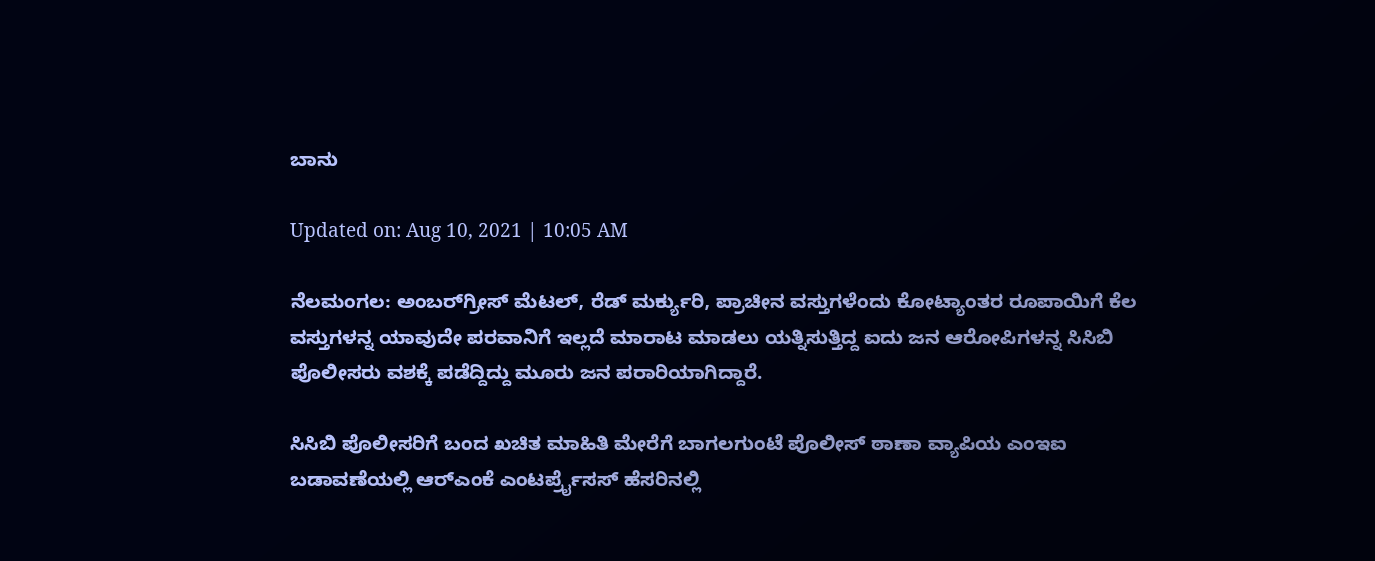ಬಾನು

Updated on: Aug 10, 2021 | 10:05 AM

ನೆಲಮಂಗಲ: ಅಂಬರ್‌ಗ್ರೀಸ್ ಮೆಟಲ್, ರೆಡ್ ಮರ್ಕ್ಯುರಿ, ಪ್ರಾಚೀನ ವಸ್ತುಗಳೆಂದು ಕೋಟ್ಯಾಂತರ ರೂಪಾಯಿಗೆ ಕೆಲ ವಸ್ತುಗಳನ್ನ ಯಾವುದೇ ಪರವಾನಿಗೆ ಇಲ್ಲದೆ ಮಾರಾಟ ಮಾಡಲು ಯತ್ನಿಸುತ್ತಿದ್ದ ಐದು ಜನ ಆರೋಪಿಗಳನ್ನ ಸಿಸಿಬಿ ಪೊಲೀಸರು ವಶಕ್ಕೆ ಪಡೆದ್ದಿದ್ದು ಮೂರು ಜನ ಪರಾರಿಯಾಗಿದ್ದಾರೆ.

ಸಿಸಿಬಿ ಪೊಲೀಸರಿಗೆ ಬಂದ ಖಚಿತ ಮಾಹಿತಿ ಮೇರೆಗೆ ಬಾಗಲಗುಂಟೆ ಪೊಲೀಸ್ ಠಾಣಾ ವ್ಯಾಪಿಯ ಎಂ‌ಇ‌ಐ ಬಡಾವಣೆಯಲ್ಲಿ ಆರ್‌ಎಂ‌ಕೆ ಎಂಟರ್ಪ್ರೈಸಸ್ ಹೆಸರಿನಲ್ಲಿ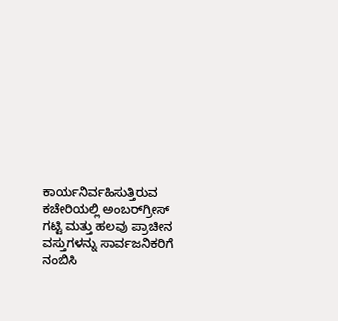ಕಾರ್ಯನಿರ್ವಹಿಸುತ್ತಿರುವ ಕಚೇರಿಯಲ್ಲಿ ಅಂಬರ್‌ಗ್ರೀಸ್ ಗಟ್ಟಿ ಮತ್ತು ಹಲವು ಪ್ರಾಚೀನ ವಸ್ತುಗಳನ್ನು ಸಾರ್ವಜನಿಕರಿಗೆ ನಂಬಿಸಿ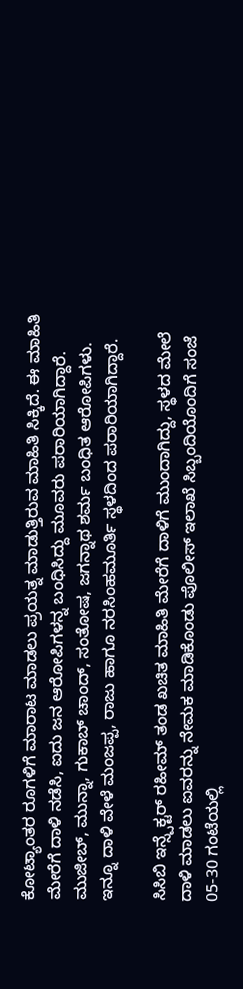ಕೋಟ್ಯಾಂತರ ರೂಗಳಿಗೆ ಮಾರಾಟ ಮಾಡಲು ಪ್ರಯತ್ನ ಮಾಡುತ್ತಿರುವ ಮಾಹಿತಿ ಸಿಕ್ಕಿದೆ. ಈ ಮಾಹಿತಿ ಮೇರೆಗೆ ದಾಳಿ ನಡೆಸಿ, ಐದು ಜನ ಆರೋಪಿಗಳನ್ನ ಬಂಧಿಸಿದ್ದು ಮೂವರು ಪರಾರಿಯಾಗಿದ್ದಾರೆ. ಮುಜೀಬ್, ಮುನ್ನಾ, ಗುಕಾಬ್ ಚಾಂದ್, ಸಂತೋಷ, ಜಗನ್ನಾಥ ಶರ್ಮ ಬಂಧಿತ ಆರೋಪಿಗಳು. ಇನ್ನೂ ದಾಳಿ ವೇಳೆ ಮಂಜಪ್ಪ, ರಾಜು ಹಾಗೂ ನರಸಿಂಹಮೂರ್ತಿ ಸ್ಥಳದಿಂದ ಪರಾರಿಯಾಗಿದ್ದಾರೆ.

ಸಿಸಿಬಿ ಇನ್ಸ್ಪೆಕ್ಟರ್ ರಹೀಮ್ ತಂಡ ಖಚಿತ ಮಾಹಿತಿ ಮೇರೆಗೆ ದಾಳಿಗೆ ಮುಂದಾಗಿದ್ದು, ಸ್ಥಳದ ಮೇಲೆ ದಾಳಿ ಮಾಡಲು ಐವರನ್ನು ನೇಮಕ ಮಾಡಿಕೊಂಡು ಪೊಲೀಸ್ ಇಲಾಖೆ ಸಿಬ್ಬಂದಿಯೊಂದಿಗೆ ಸಂಜೆ 05-30 ಗಂಟೆಯಲ್ಲಿ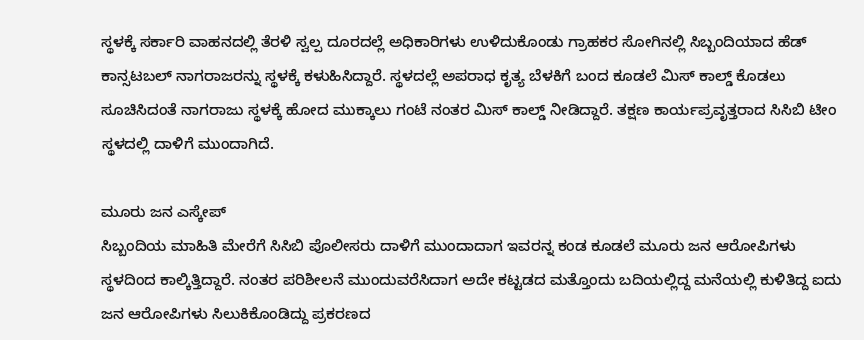ಸ್ಥಳಕ್ಕೆ ಸರ್ಕಾರಿ ವಾಹನದಲ್ಲಿ ತೆರಳಿ ಸ್ವಲ್ಪ ದೂರದಲ್ಲೆ ಅಧಿಕಾರಿಗಳು ಉಳಿದುಕೊಂಡು ಗ್ರಾಹಕರ ಸೋಗಿನಲ್ಲಿ ಸಿಬ್ಬಂದಿಯಾದ ಹೆಡ್ ಕಾನ್ಸಟಬಲ್ ನಾಗರಾಜರನ್ನು ಸ್ಥಳಕ್ಕೆ ಕಳುಹಿಸಿದ್ದಾರೆ. ಸ್ಥಳದಲ್ಲೆ ಅಪರಾಧ ಕೃತ್ಯ ಬೆಳಕಿಗೆ ಬಂದ ಕೂಡಲೆ ಮಿಸ್ ಕಾಲ್ಡ್ ಕೊಡಲು ಸೂಚಿಸಿದಂತೆ ನಾಗರಾಜು ಸ್ಥಳಕ್ಕೆ ಹೋದ ಮುಕ್ಕಾಲು ಗಂಟೆ ನಂತರ ಮಿಸ್ ಕಾಲ್ಡ್ ನೀಡಿದ್ದಾರೆ. ತಕ್ಷಣ ಕಾರ್ಯಪ್ರವೃತ್ತರಾದ ಸಿಸಿಬಿ ಟೀಂ ಸ್ಥಳದಲ್ಲಿ ದಾಳಿಗೆ ಮುಂದಾಗಿದೆ.

ಮೂರು ಜನ ಎಸ್ಕೇಪ್
ಸಿಬ್ಬಂದಿಯ ಮಾಹಿತಿ ಮೇರೆಗೆ ಸಿಸಿಬಿ ಪೊಲೀಸರು ದಾಳಿಗೆ ಮುಂದಾದಾಗ ಇವರನ್ನ ಕಂಡ ಕೂಡಲೆ ಮೂರು ಜನ ಆರೋಪಿಗಳು ಸ್ಥಳದಿಂದ ಕಾಲ್ಕಿತ್ತಿದ್ದಾರೆ. ನಂತರ ಪರಿಶೀಲನೆ ಮುಂದುವರೆಸಿದಾಗ ಅದೇ ಕಟ್ಟಡದ ಮತ್ತೊಂದು ಬದಿಯಲ್ಲಿದ್ದ ಮನೆಯಲ್ಲಿ ಕುಳಿತಿದ್ದ ಐದು ಜನ ಆರೋಪಿಗಳು ಸಿಲುಕಿಕೊಂಡಿದ್ದು ಪ್ರಕರಣದ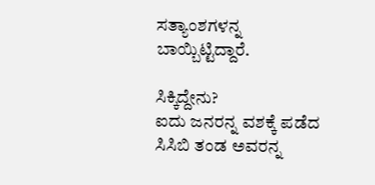ಸತ್ಯಾಂಶಗಳನ್ನ ಬಾಯ್ಬಿಟ್ಟಿದ್ದಾರೆ.

ಸಿಕ್ಕಿದ್ದೇನು?
ಐದು ಜನರನ್ನ ವಶಕ್ಕೆ ಪಡೆದ ಸಿಸಿಬಿ ತಂಡ ಅವರನ್ನ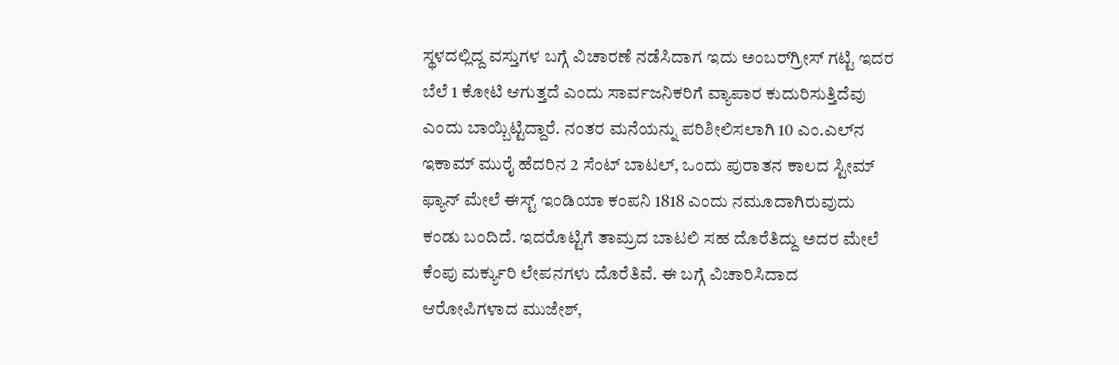ಸ್ಥಳದಲ್ಲಿದ್ದ ವಸ್ತುಗಳ ಬಗ್ಗೆ ವಿಚಾರಣೆ ನಡೆಸಿದಾಗ ಇದು ಅಂಬರ್‌ಗ್ರೀಸ್ ಗಟ್ಟಿ ಇದರ ಬೆಲೆ 1 ಕೋಟಿ ಆಗುತ್ತದೆ ಎಂದು ಸಾರ್ವಜನಿಕರಿಗೆ ವ್ಯಾಪಾರ ಕುದುರಿಸುತ್ತಿದೆವು ಎಂದು ಬಾಯ್ಬಿಟ್ಟಿದ್ದಾರೆ. ನಂತರ ಮನೆಯನ್ನು ಪರಿಶೀಲಿಸಲಾಗಿ 10 ಎಂ.ಎಲ್‌ನ ಇಕಾಮ್ ಮುರೈ ಹೆದರಿನ 2 ಸೆಂಟ್ ಬಾಟಲ್, ಒಂದು ಪುರಾತನ ಕಾಲದ ಸ್ಟೀಮ್ ಫ್ಯಾನ್ ಮೇಲೆ ಈಸ್ಟ್ ಇಂಡಿಯಾ ಕಂಪನಿ 1818 ಎಂದು ನಮೂದಾಗಿರುವುದು ಕಂಡು ಬಂದಿದೆ. ಇದರೊಟ್ಟಿಗೆ ತಾಮ್ರದ ಬಾಟಲಿ ಸಹ ದೊರೆತಿದ್ದು ಅದರ ಮೇಲೆ ಕೆಂಪು ಮರ್ಕ್ಯುರಿ ಲೇಪನಗಳು ದೊರೆತಿವೆ. ಈ ಬಗ್ಗೆ ವಿಚಾರಿಸಿದಾದ ಆರೋಪಿಗಳಾದ ಮುಜೇಶ್,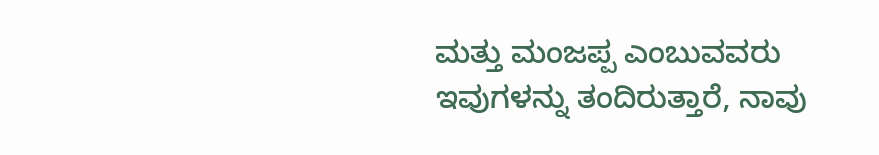ಮತ್ತು ಮಂಜಪ್ಪ ಎಂಬುವವರು ಇವುಗಳನ್ನು ತಂದಿರುತ್ತಾರೆ, ನಾವು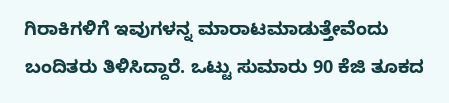ಗಿರಾಕಿಗಳಿಗೆ ಇವುಗಳನ್ನ ಮಾರಾಟಮಾಡುತ್ತೇವೆಂದು ಬಂದಿತರು ತಿಳಿಸಿದ್ದಾರೆ. ಒಟ್ಟು ಸುಮಾರು 90 ಕೆಜಿ ತೂಕದ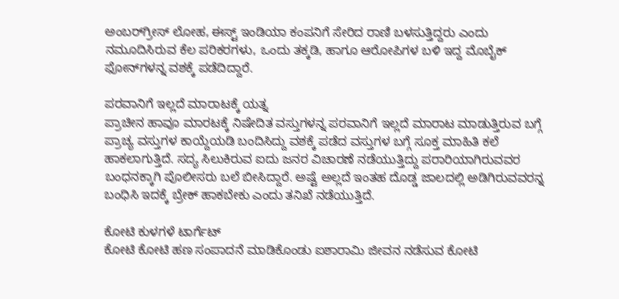ಅಂಬರ್‌ಗ್ರೀಸ್ ಲೋಹ, ಈಸ್ಟ್ ಇಂಡಿಯಾ ಕಂಪನಿಗೆ ಸೇರಿದ ರಾಣಿ ಬಳಸುತ್ತಿದ್ದರು ಎಂದು ನಮೂದಿಸಿರುವ ಕೆಲ ಪರಿಕರಗಳು, ಒಂದು ತಕ್ಕಡಿ, ಹಾಗೂ ಆರೋಪಿಗಳ ಬಳಿ ಇದ್ದ ಮೊಬೈಕ್ ಫೋನ್‌ಗಳನ್ನ ವಶಕ್ಕೆ ಪಡೆದಿದ್ದಾರೆ.

ಪರವಾನಿಗೆ ಇಲ್ಲದೆ ಮಾರಾಟಕ್ಕೆ ಯತ್ನ
ಪ್ರಾಚೀನ‌ ಹಾವೂ ಮಾರಟಕ್ಕೆ‌ ನಿಷೇದಿತ ವಸ್ತುಗಳನ್ನ ಪರವಾನಿಗೆ ಇಲ್ಲದೆ ಮಾರಾಟ ಮಾಡುತ್ತಿರುವ ಬಗ್ಗೆ ಪ್ರಾಚ್ಯ ವಸ್ತುಗಳ ಕಾಯ್ದೆಯಡಿ ಬಂದಿಸಿದ್ದು ವಶಕ್ಕೆ ಪಡೆದ ವಸ್ತುಗಳ ಬಗ್ಗೆ ಸೂಕ್ತ ಮಾಹಿತಿ ಕಲೆ ಹಾಕಲಾಗುತ್ತಿದೆ. ಸದ್ಯ ಸಿಲುಕಿರುವ ಐದು ಜನರ ವಿಚಾರಣೆ ನಡೆಯುತ್ತಿದ್ದು ಪರಾರಿಯಾಗಿರುವವರ ಬಂಧನಕ್ಕಾಗಿ ಪೊಲೀಸರು ಬಲೆ ಬೀಸಿದ್ದಾರೆ. ಅಷ್ಟೆ ಅಲ್ಲದೆ ಇಂತಹ ದೊಡ್ಡ ಜಾಲದಲ್ಲಿ ಅಡಿಗಿರುವವರನ್ನ ಬಂಧಿಸಿ ಇದಕ್ಕೆ ಬ್ರೇಕ್ ಹಾಕಬೇಕು ಎಂದು ತನಿಖೆ ನಡೆಯುತ್ತಿದೆ.

ಕೋಟಿ ಕುಳಗಳೆ ಟಾರ್ಗೆಟ್
ಕೋಟಿ ಕೋಟಿ ಹಣ ಸಂಪಾದನೆ ಮಾಡಿಕೊಂಡು ಐಶಾರಾಮಿ ಜೀವನ ನಡೆಸುವ ಕೋಟಿ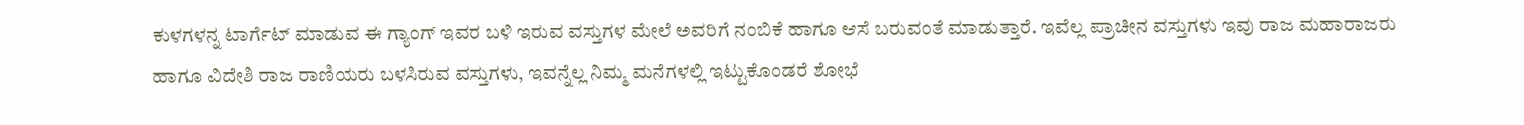ಕುಳಗಳನ್ನ ಟಾರ್ಗೆಟ್ ಮಾಡುವ ಈ ಗ್ಯಾಂಗ್ ಇವರ ಬಳಿ ಇರುವ ವಸ್ತುಗಳ ಮೇಲೆ ಅವರಿಗೆ ನಂಬಿಕೆ ಹಾಗೂ ಆಸೆ ಬರುವಂತೆ ಮಾಡುತ್ತಾರೆ. ಇವೆಲ್ಲ ಪ್ರಾಚೀನ ವಸ್ತುಗಳು ಇವು ರಾಜ ಮಹಾರಾಜರು ಹಾಗೂ ವಿದೇಶಿ ರಾಜ ರಾಣಿಯರು ಬಳಸಿರುವ ವಸ್ತುಗಳು, ಇವನ್ನೆಲ್ಲ ನಿಮ್ಮ ಮನೆಗಳಲ್ಲಿ ಇಟ್ಟುಕೊಂಡರೆ ಶೋಭೆ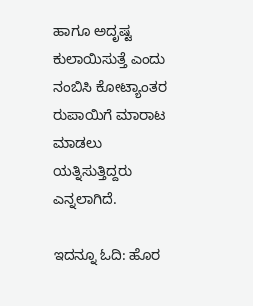ಹಾಗೂ ಅದೃಷ್ಟ ಕುಲಾಯಿಸುತ್ತೆ ಎಂದು ನಂಬಿಸಿ ಕೋಟ್ಯಾಂತರ ರುಪಾಯಿಗೆ ಮಾರಾಟ ಮಾಡಲು ಯತ್ನಿಸುತ್ತಿದ್ದರು ಎನ್ನಲಾಗಿದೆ.

ಇದನ್ನೂ ಓದಿ: ಹೊರ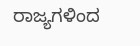ರಾಜ್ಯಗಳಿಂದ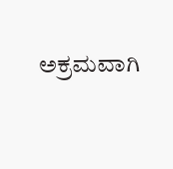ಅಕ್ರಮವಾಗಿ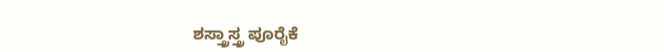ಶಸ್ತ್ರಾಸ್ತ್ರ ಪೂರೈಕೆ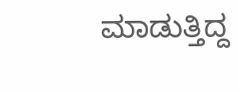ಮಾಡುತ್ತಿದ್ದ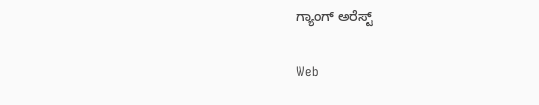ಗ್ಯಾಂಗ್ ಅರೆಸ್ಟ್

Web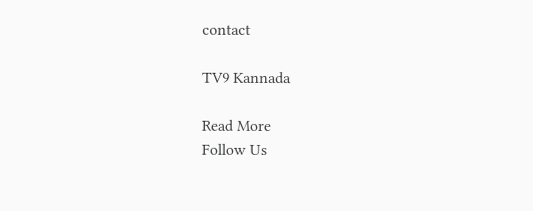contact

TV9 Kannada

Read More
Follow Us